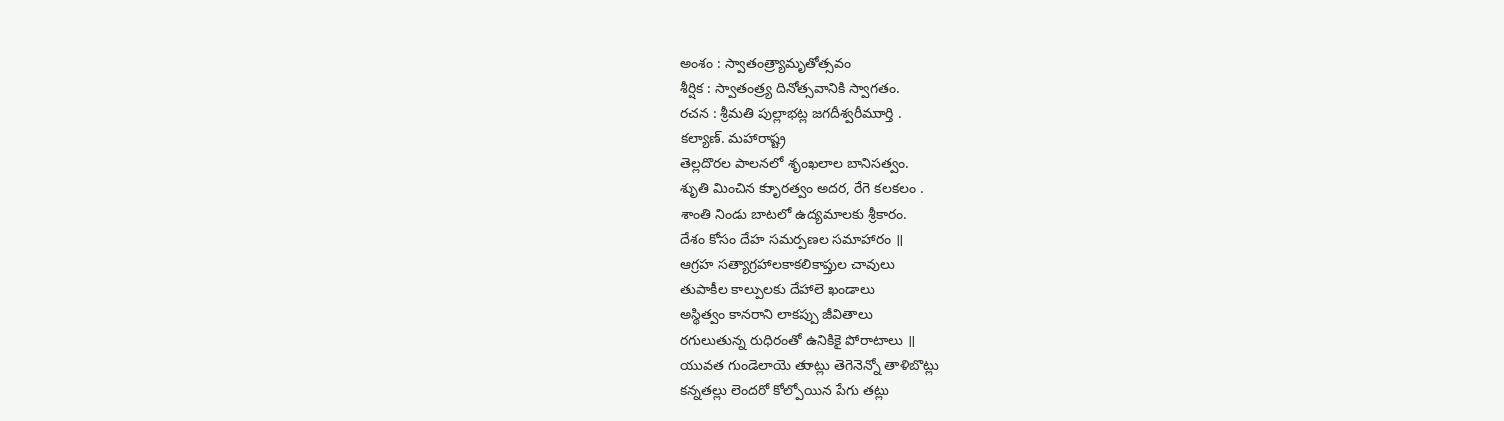అంశం : స్వాతంత్ర్యామృతోత్సవం
శీర్షిక : స్వాతంత్ర్య దినోత్సవానికి స్వాగతం.
రచన : శ్రీమతి పుల్లాభట్ల జగదీశ్వరీముార్తి .
కల్యాణ్. మహారాష్ట్ర
తెల్లదొరల పాలనలో శృంఖలాల బానిసత్వం.
శుృతి మించిన కృుారత్వం అదర, రేగె కలకలం .
శాంతి నిండు బాటలో ఉద్యమాలకు శ్రీకారం.
దేశం కోసం దేహ సమర్పణల సమాహారం ॥
ఆగ్రహ సత్యాగ్రహాలకాకలికాప్తుల చావులు
తుపాకీల కాల్పులకు దేహాలె ఖండాలు
అస్థిత్వం కానరాని లాకప్పు జీవితాలు
రగులుతున్న రుధిరంతో ఉనికికై పోరాటాలు ॥
యువత గుండెలాయె తుాట్లు తెగెనెన్నో తాళిబొట్లు
కన్నతల్లు లెందరో కోల్పోయిన పేగు తట్లు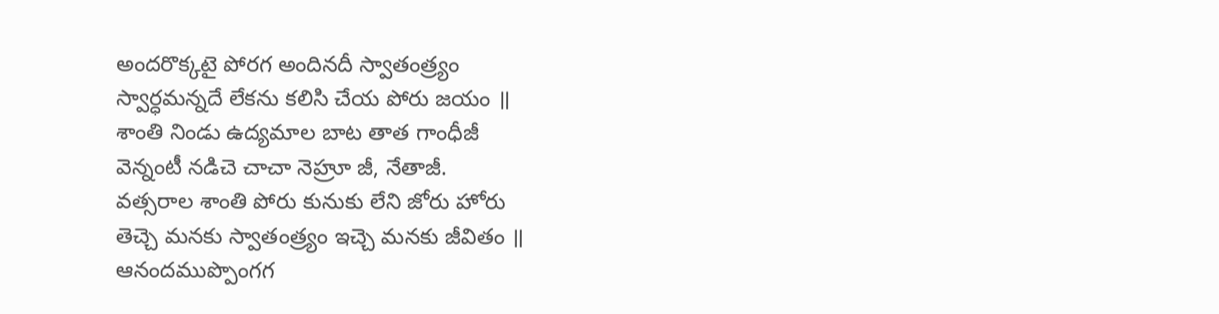అందరొక్కటై పోరగ అందినదీ స్వాతంత్ర్యం
స్వార్ధమన్నదే లేకను కలిసి చేయ పోరు జయం ॥
శాంతి నిండు ఉద్యమాల బాట తాత గాంధీజీ
వెన్నంటీ నడిచె చాచా నెహ్రూ జీ, నేతాజీ.
వత్సరాల శాంతి పోరు కునుకు లేని జోరు హోరు
తెచ్చె మనకు స్వాతంత్ర్యం ఇచ్చె మనకు జీవితం ॥
ఆనందముప్పొంగగ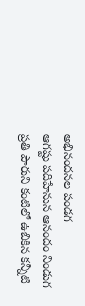అభినందనల పండగ
ఆగష్టు పదిహేనున ఆనందం నిండుగ
ప్రతి పౌరుని కంటిలో ఉబికిన కన్నీటి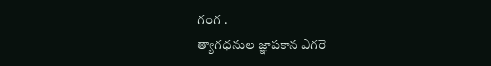గంగ .
త్యాగధనుల జ్ఞాపకాన ఎగరె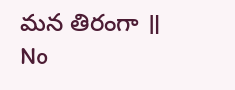మన తిరంగా ॥
No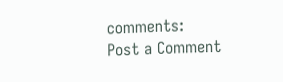comments:
Post a Comment